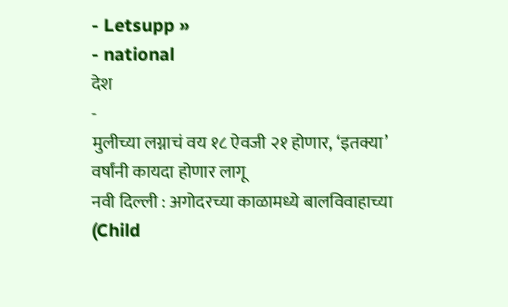- Letsupp »
- national
देश
-
मुलीच्या लग्नाचं वय १८ ऐवजी २१ होणार, ‘इतक्या’ वर्षांनी कायदा होणार लागू
नवी दिल्ली : अगोदरच्या काळामध्ये बालविवाहाच्या (Child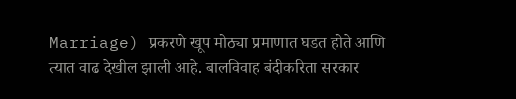Marriage) प्रकरणे खूप मोठ्या प्रमाणात घडत होते आणि त्यात वाढ देखील झाली आहे. बालविवाह बंदीकरिता सरकार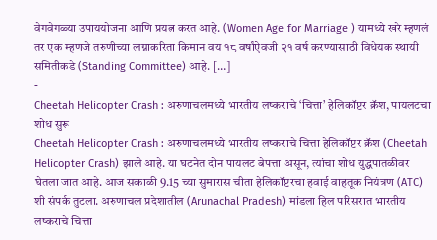वेगवेगळ्या उपाययोजना आणि प्रयत्न करत आहे. (Women Age for Marriage ) यामध्ये खरे म्हणलं तर एक म्हणजे तरुणीच्या लग्नाकरिता किमान वय १८ वर्षांऐवजी २१ वर्ष करण्यासाठी विधेयक स्थायी समितीकडे (Standing Committee) आहे. […]
-
Cheetah Helicopter Crash : अरुणाचलमध्ये भारतीय लष्कराचे ‘चित्ता’ हेलिकॉप्टर क्रॅश, पायलटचा शोध सुरू
Cheetah Helicopter Crash : अरुणाचलमध्ये भारतीय लष्कराचे चित्ता हेलिकॉप्टर क्रॅश (Cheetah Helicopter Crash) झाले आहे. या घटनेत दोन पायलट बेपत्ता असून, त्यांचा शोध युद्धपातळीवर घेतला जात आहे. आज सकाळी 9.15 च्या सुमारास चीता हेलिकॉप्टरचा हवाई वाहतूक नियंत्रण (ATC) शी संपर्क तुटला. अरुणाचल प्रदेशातील (Arunachal Pradesh) मांडला हिल परिसरात भारतीय लष्कराचे चित्ता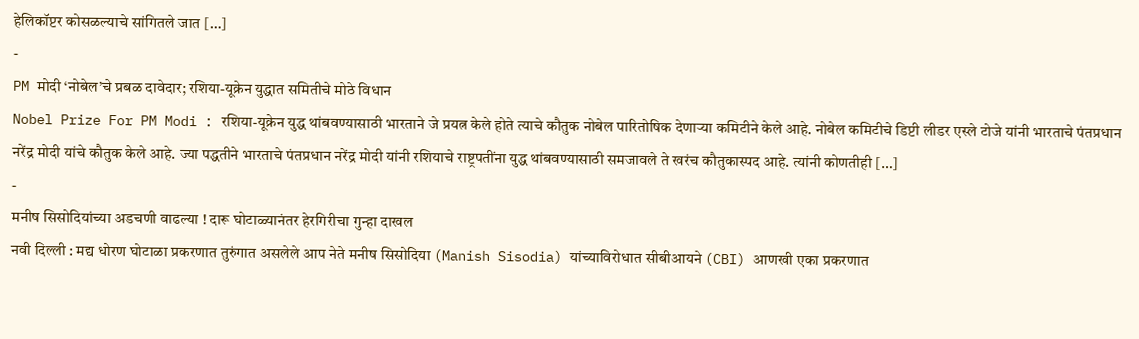हेलिकॉप्टर कोसळल्याचे सांगितले जात […]
-
PM मोदी ‘नोबेल’चे प्रबळ दावेदार; रशिया-यूक्रेन युद्धात समितीचे मोठे विधान
Nobel Prize For PM Modi : रशिया-यूक्रेन युद्ध थांबवण्यासाठी भारताने जे प्रयत्न केले होते त्याचे कौतुक नोबेल पारितोषिक देणाऱ्या कमिटीने केले आहे. नोबेल कमिटीचे डिप्टी लीडर एस्ले टोजे यांनी भारताचे पंतप्रधान नरेंद्र मोदी यांचे कौतुक केले आहे. ज्या पद्धतीने भारताचे पंतप्रधान नरेंद्र मोदी यांनी रशियाचे राष्ट्रपतींना युद्ध थांबवण्यासाठी समजावले ते खरंच कौतुकास्पद आहे. त्यांनी कोणतीही […]
-
मनीष सिसोदियांच्या अडचणी वाढल्या ! दारू घोटाळ्यानंतर हेरगिरीचा गुन्हा दाखल
नवी दिल्ली : मद्य धोरण घोटाळा प्रकरणात तुरुंगात असलेले आप नेते मनीष सिसोदिया (Manish Sisodia) यांच्याविरोधात सीबीआयने (CBI) आणखी एका प्रकरणात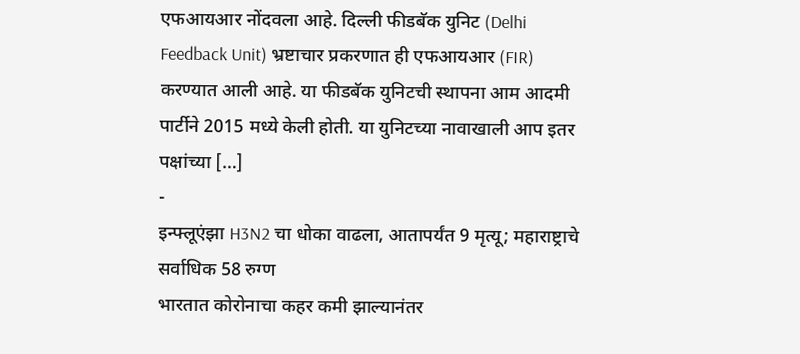एफआयआर नोंदवला आहे. दिल्ली फीडबॅक युनिट (Delhi Feedback Unit) भ्रष्टाचार प्रकरणात ही एफआयआर (FIR) करण्यात आली आहे. या फीडबॅक युनिटची स्थापना आम आदमी पार्टीने 2015 मध्ये केली होती. या युनिटच्या नावाखाली आप इतर पक्षांच्या […]
-
इन्फ्लूएंझा H3N2 चा धोका वाढला, आतापर्यंत 9 मृत्यू; महाराष्ट्राचे सर्वाधिक 58 रुग्ण
भारतात कोरोनाचा कहर कमी झाल्यानंतर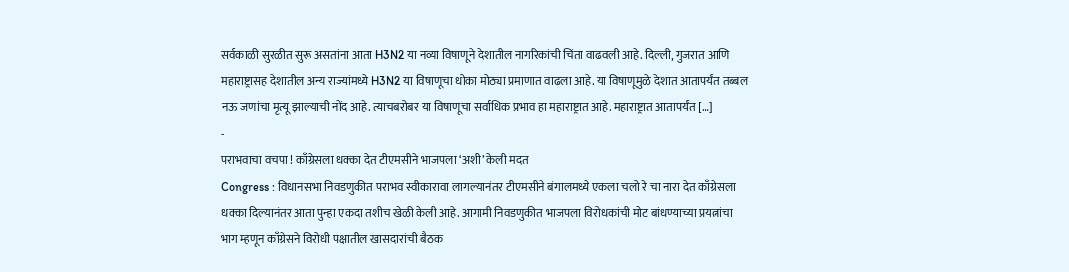सर्वकाळी सुरळीत सुरू असतांना आता H3N2 या नव्या विषाणूने देशातील नागरिकांची चिंता वाढवली आहे. दिल्ली, गुजरात आणि महाराष्ट्रासह देशातील अन्य राज्यांमध्ये H3N2 या विषाणूचा धोका मोठ्या प्रमाणात वाढला आहे. या विषाणूमुळे देशात आतापर्यंत तब्बल नऊ जणांचा मृत्यू झाल्याची नोंद आहे. त्याचबरोबर या विषाणूचा सर्वाधिक प्रभाव हा महाराष्ट्रात आहे. महाराष्ट्रात आतापर्यंत […]
-
पराभवाचा वचपा ! काँग्रेसला धक्का देत टीएमसीने भाजपला ‘अशी’ केली मदत
Congress : विधानसभा निवडणुकीत पराभव स्वीकारावा लागल्यानंतर टीएमसीने बंगालमध्ये एकला चलो रे चा नारा देत काँग्रेसला धक्का दिल्यानंतर आता पुन्हा एकदा तशीच खेळी केली आहे. आगामी निवडणुकीत भाजपला विरोधकांची मोट बांधण्याच्या प्रयत्नांचा भाग म्हणून काँग्रेसने विरोधी पक्षातील खासदारांची बैठक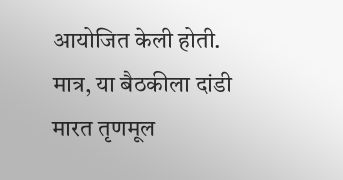आयोजित केली होती. मात्र, या बैठकीला दांडी मारत तृणमूल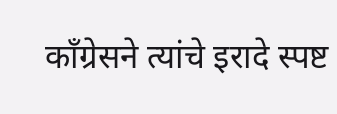काँग्रेसने त्यांचे इरादे स्पष्ट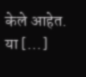केले आहेत. या […]